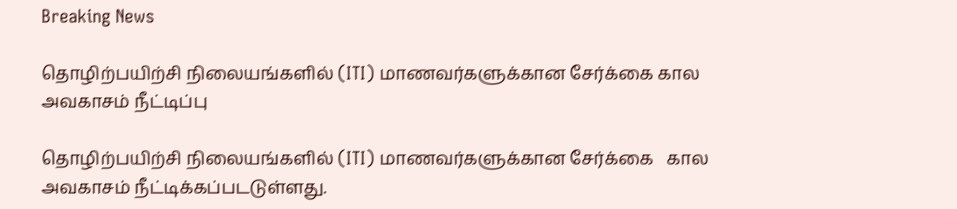Breaking News

தொழிற்பயிற்சி நிலையங்களில் (ITI) மாணவர்களுக்கான சேர்க்கை கால அவகாசம் நீட்டிப்பு

தொழிற்பயிற்சி நிலையங்களில் (ITI) மாணவர்களுக்கான சேர்க்கை   கால அவகாசம் நீட்டிக்கப்படடுள்ளது.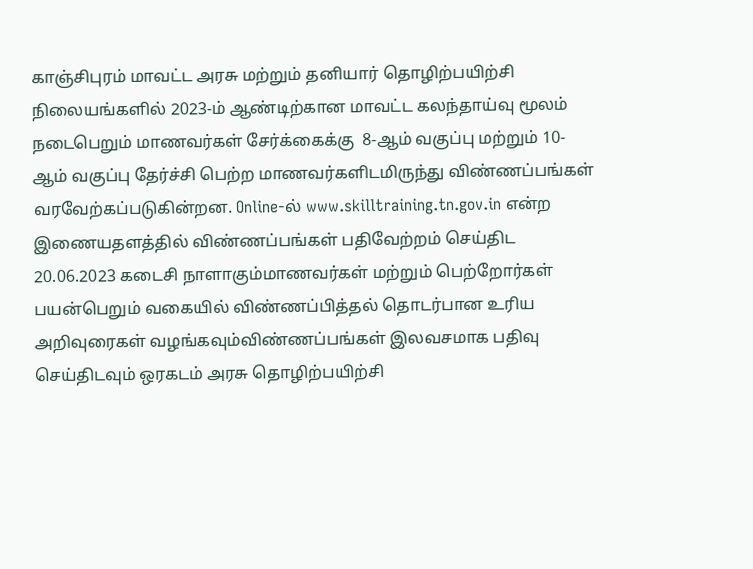காஞ்சிபுரம் மாவட்ட அரசு மற்றும் தனியார் தொழிற்பயிற்சி நிலையங்களில் 2023-ம் ஆண்டிற்கான மாவட்ட கலந்தாய்வு மூலம் நடைபெறும் மாணவர்கள் சேர்க்கைக்கு  8-ஆம் வகுப்பு மற்றும் 10-ஆம் வகுப்பு தேர்ச்சி பெற்ற மாணவர்களிடமிருந்து விண்ணப்பங்கள் வரவேற்கப்படுகின்றன. Online-ல் www.skilltraining.tn.gov.in என்ற இணையதளத்தில் விண்ணப்பங்கள் பதிவேற்றம் செய்திட 20.06.2023 கடைசி நாளாகும்மாணவர்கள் மற்றும் பெற்றோர்கள் பயன்பெறும் வகையில் விண்ணப்பித்தல் தொடர்பான உரிய அறிவுரைகள் வழங்கவும்விண்ணப்பங்கள் இலவசமாக பதிவு  செய்திடவும் ஒரகடம் அரசு தொழிற்பயிற்சி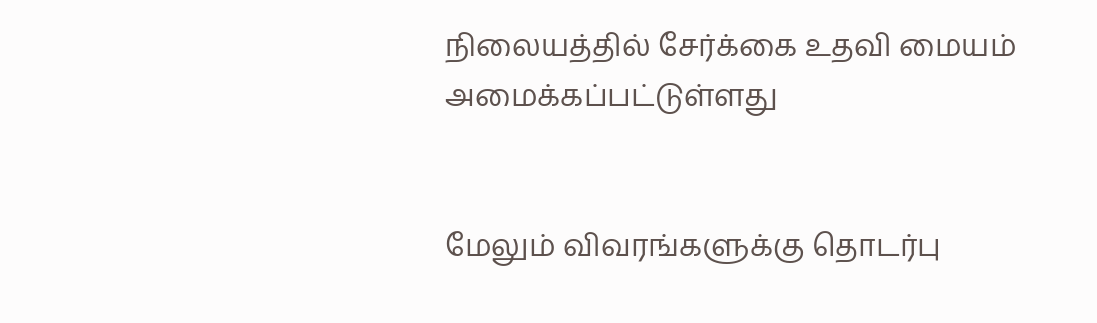நிலையத்தில் சேர்க்கை உதவி மையம் அமைக்கப்பட்டுள்ளது


மேலும் விவரங்களுக்கு தொடர்பு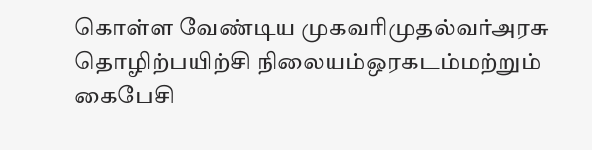கொள்ள வேண்டிய முகவரிமுதல்வர்அரசு தொழிற்பயிற்சி நிலையம்ஒரகடம்மற்றும் கைபேசி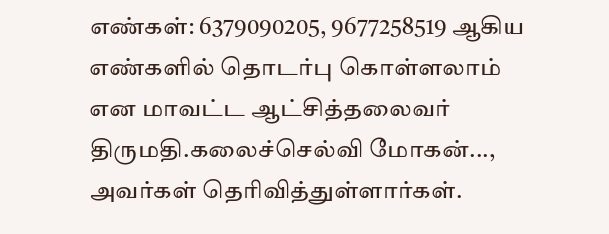எண்கள்: 6379090205, 9677258519 ஆகிய எண்களில் தொடர்பு கொள்ளலாம் என மாவட்ட ஆட்சித்தலைவர் திருமதி.கலைச்செல்வி மோகன்..., அவர்கள் தெரிவித்துள்ளார்கள்.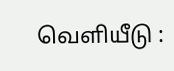வெளியீடு :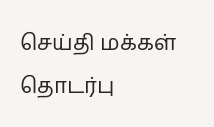செய்தி மக்கள் தொடர்பு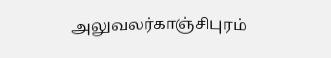அலுவலர்காஞ்சிபுரம்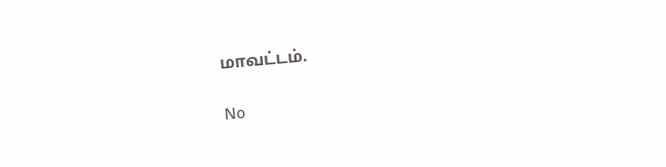மாவட்டம்.

No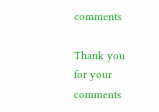comments

Thank you for your comments